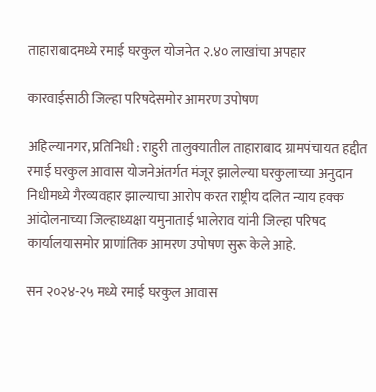ताहाराबादमध्ये रमाई घरकुल योजनेत २.४० लाखांचा अपहार

कारवाईसाठी जिल्हा परिषदेसमोर आमरण उपोषण

अहिल्यानगर, प्रतिनिधी : राहुरी तालुक्यातील ताहाराबाद ग्रामपंचायत हद्दीत रमाई घरकुल आवास योजनेअंतर्गत मंजूर झालेल्या घरकुलाच्या अनुदान निधीमध्ये गैरव्यवहार झाल्याचा आरोप करत राष्ट्रीय दलित न्याय हक्क आंदोलनाच्या जिल्हाध्यक्षा यमुनाताई भालेराव यांनी जिल्हा परिषद कार्यालयासमोर प्राणांतिक आमरण उपोषण सुरू केले आहे.

सन २०२४-२५ मध्ये रमाई घरकुल आवास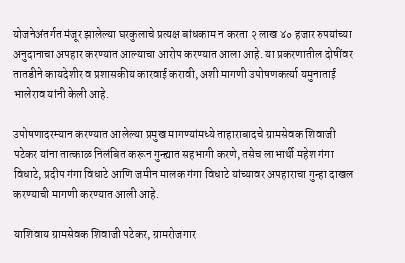योजनेअंतर्गत मंजूर झालेल्या घरकुलाचे प्रत्यक्ष बांधकाम न करता २ लाख ४० हजार रुपयांच्या अनुदानाचा अपहार करण्यात आल्याचा आरोप करण्यात आला आहे. या प्रकरणातील दोषींवर तातडीने कायदेशीर व प्रशासकीय कारवाई करावी, अशी मागणी उपोषणकर्त्या यमुनाताई भालेराव यांनी केली आहे.

उपोषणादरम्यान करण्यात आलेल्या प्रमुख मागण्यांमध्ये ताहाराबादचे ग्रामसेवक शिवाजी पटेकर यांना तात्काळ निलंबित करून गुन्ह्यात सहभागी करणे, तसेच लाभार्थी महेश गंगा विधाटे, प्रदीप गंगा विधाटे आणि जमीन मालक गंगा विधाटे यांच्यावर अपहाराचा गुन्हा दाखल करण्याची मागणी करण्यात आली आहे.

याशिवाय ग्रामसेवक शिवाजी पटेकर, ग्रामरोजगार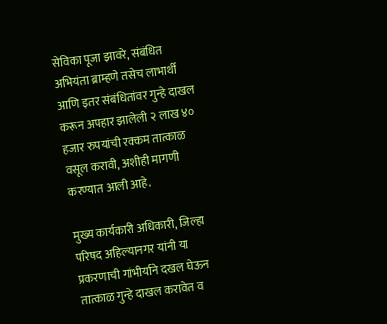सेविका पूजा झावरे, संबंधित अभियंता ब्राम्हणे तसेच लाभार्थी आणि इतर संबंधितांवर गुन्हे दाखल करून अपहार झालेली २ लाख ४० हजार रुपयांची रक्कम तात्काळ वसूल करावी, अशीही मागणी करण्यात आली आहे.

मुख्य कार्यकारी अधिकारी, जिल्हा परिषद अहिल्यानगर यांनी या प्रकरणाची गांभीर्याने दखल घेऊन तात्काळ गुन्हे दाखल करावेत व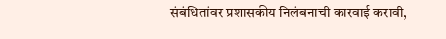संबंधितांवर प्रशासकीय निलंबनाची कारवाई करावी,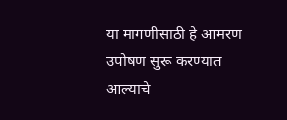या मागणीसाठी हे आमरण उपोषण सुरू करण्यात आल्याचे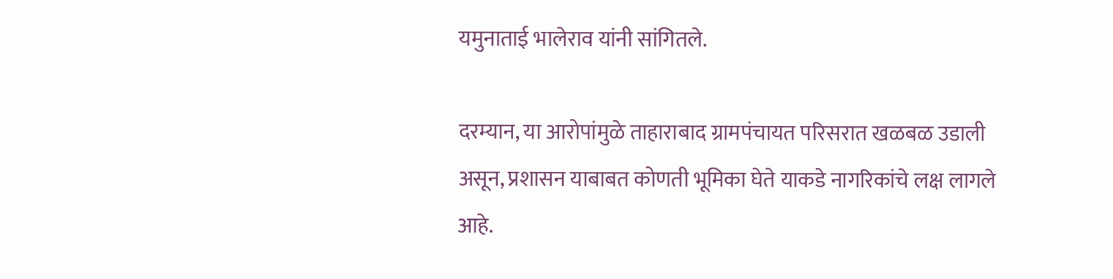यमुनाताई भालेराव यांनी सांगितले.

दरम्यान, या आरोपांमुळे ताहाराबाद ग्रामपंचायत परिसरात खळबळ उडाली असून, प्रशासन याबाबत कोणती भूमिका घेते याकडे नागरिकांचे लक्ष लागले आहे.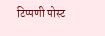टिप्पणी पोस्ट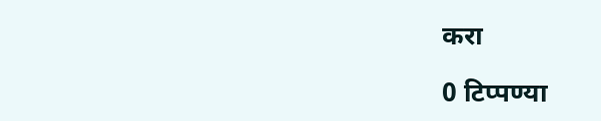करा

0 टिप्पण्या